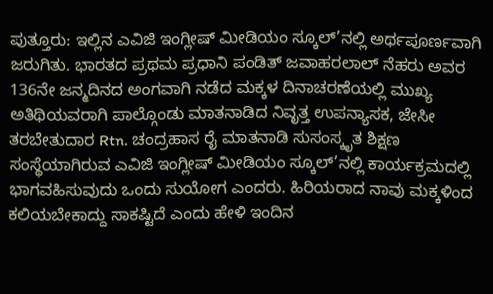ಪುತ್ತೂರು: ಇಲ್ಲಿನ ಎವಿಜಿ ಇಂಗ್ಲೀಷ್ ಮೀಡಿಯಂ ಸ್ಕೂಲ್’ನಲ್ಲಿ ಅರ್ಥಪೂರ್ಣವಾಗಿ ಜರುಗಿತು. ಭಾರತದ ಪ್ರಥಮ ಪ್ರಧಾನಿ ಪಂಡಿತ್ ಜವಾಹರಲಾಲ್ ನೆಹರು ಅವರ 136ನೇ ಜನ್ಮದಿನದ ಅಂಗವಾಗಿ ನಡೆದ ಮಕ್ಕಳ ದಿನಾಚರಣೆಯಲ್ಲಿ ಮುಖ್ಯ ಅತಿಥಿಯವರಾಗಿ ಪಾಲ್ಗೊಂಡು ಮಾತನಾಡಿದ ನಿವೃತ್ತ ಉಪನ್ಯಾಸಕ, ಜೇಸೀ ತರಬೇತುದಾರ Rtn. ಚಂದ್ರಹಾಸ ರೈ ಮಾತನಾಡಿ ಸುಸಂಸ್ಕೃತ ಶಿಕ್ಷಣ ಸಂಸ್ಥೆಯಾಗಿರುವ ಎವಿಜಿ ಇಂಗ್ಲೀಷ್ ಮೀಡಿಯಂ ಸ್ಕೂಲ್’ನಲ್ಲಿ ಕಾರ್ಯಕ್ರಮದಲ್ಲಿ ಭಾಗವಹಿಸುವುದು ಒಂದು ಸುಯೋಗ ಎಂದರು. ಹಿರಿಯರಾದ ನಾವು ಮಕ್ಕಳಿಂದ ಕಲಿಯಬೇಕಾದ್ದು ಸಾಕಷ್ಟಿದೆ ಎಂದು ಹೇಳಿ ಇಂದಿನ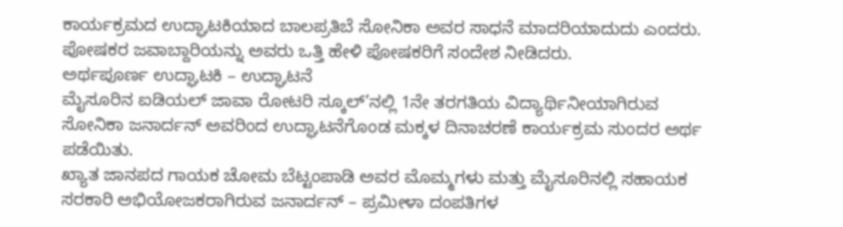ಕಾರ್ಯಕ್ರಮದ ಉದ್ಘಾಟಕಿಯಾದ ಬಾಲಪ್ರತಿಬೆ ಸೋನಿಕಾ ಅವರ ಸಾಧನೆ ಮಾದರಿಯಾದುದು ಎಂದರು. ಪೋಷಕರ ಜವಾಬ್ದಾರಿಯನ್ನು ಅವರು ಒತ್ತಿ ಹೇಳಿ ಪೋಷಕರಿಗೆ ಸಂದೇಶ ನೀಡಿದರು.
ಅರ್ಥಪೂರ್ಣ ಉದ್ಘಾಟಕಿ – ಉದ್ಘಾಟನೆ
ಮೈಸೂರಿನ ಐಡಿಯಲ್ ಜಾವಾ ರೋಟರಿ ಸ್ಕೂಲ್’ನಲ್ಲಿ 1ನೇ ತರಗತಿಯ ವಿದ್ಯಾರ್ಥಿನೀಯಾಗಿರುವ ಸೋನಿಕಾ ಜನಾರ್ದನ್ ಅವರಿಂದ ಉದ್ಘಾಟನೆಗೊಂಡ ಮಕ್ಕಳ ದಿನಾಚರಣೆ ಕಾರ್ಯಕ್ರಮ ಸುಂದರ ಅರ್ಥ ಪಡೆಯಿತು.
ಖ್ಯಾತ ಜಾನಪದ ಗಾಯಕ ಚೋಮ ಬೆಟ್ಟಂಪಾಡಿ ಅವರ ಮೊಮ್ಮಗಳು ಮತ್ತು ಮೈಸೂರಿನಲ್ಲಿ ಸಹಾಯಕ ಸರಕಾರಿ ಅಭಿಯೋಜಕರಾಗಿರುವ ಜನಾರ್ದನ್ – ಪ್ರಮೀಳಾ ದಂಪತಿಗಳ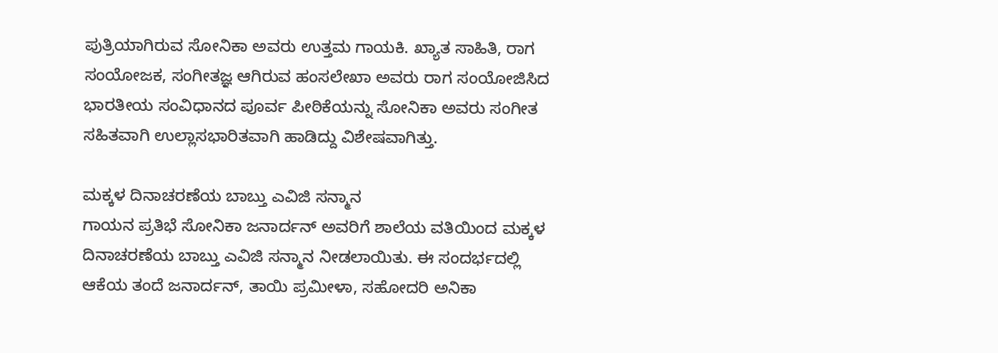ಪುತ್ರಿಯಾಗಿರುವ ಸೋನಿಕಾ ಅವರು ಉತ್ತಮ ಗಾಯಕಿ. ಖ್ಯಾತ ಸಾಹಿತಿ, ರಾಗ ಸಂಯೋಜಕ, ಸಂಗೀತಜ್ಞ ಆಗಿರುವ ಹಂಸಲೇಖಾ ಅವರು ರಾಗ ಸಂಯೋಜಿಸಿದ ಭಾರತೀಯ ಸಂವಿಧಾನದ ಪೂರ್ವ ಪೀಠಿಕೆಯನ್ನು ಸೋನಿಕಾ ಅವರು ಸಂಗೀತ ಸಹಿತವಾಗಿ ಉಲ್ಲಾಸಭಾರಿತವಾಗಿ ಹಾಡಿದ್ದು ವಿಶೇಷವಾಗಿತ್ತು.

ಮಕ್ಕಳ ದಿನಾಚರಣೆಯ ಬಾಬ್ತು ಎವಿಜಿ ಸನ್ಮಾನ
ಗಾಯನ ಪ್ರತಿಭೆ ಸೋನಿಕಾ ಜನಾರ್ದನ್ ಅವರಿಗೆ ಶಾಲೆಯ ವತಿಯಿಂದ ಮಕ್ಕಳ ದಿನಾಚರಣೆಯ ಬಾಬ್ತು ಎವಿಜಿ ಸನ್ಮಾನ ನೀಡಲಾಯಿತು. ಈ ಸಂದರ್ಭದಲ್ಲಿ ಆಕೆಯ ತಂದೆ ಜನಾರ್ದನ್, ತಾಯಿ ಪ್ರಮೀಳಾ, ಸಹೋದರಿ ಅನಿಕಾ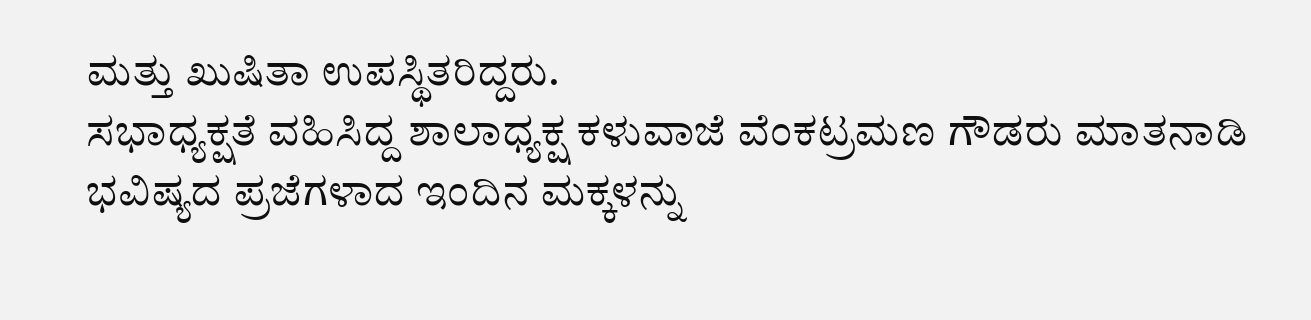ಮತ್ತು ಖುಷಿತಾ ಉಪಸ್ಥಿತರಿದ್ದರು.
ಸಭಾಧ್ಯಕ್ಷತೆ ವಹಿಸಿದ್ದ ಶಾಲಾಧ್ಯಕ್ಷ ಕಳುವಾಜೆ ವೆಂಕಟ್ರಮಣ ಗೌಡರು ಮಾತನಾಡಿ ಭವಿಷ್ಯದ ಪ್ರಜೆಗಳಾದ ಇಂದಿನ ಮಕ್ಕಳನ್ನು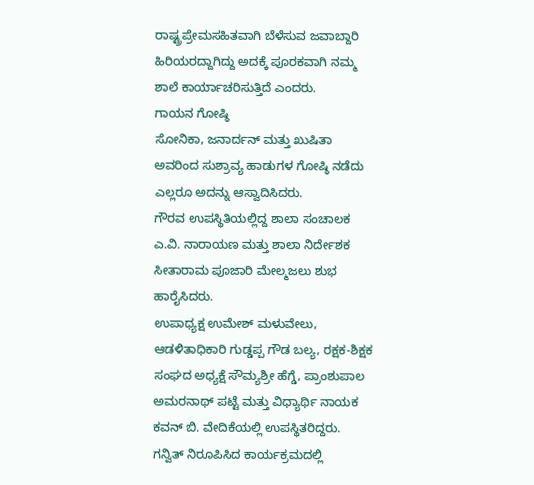ರಾಷ್ಟ್ರಪ್ರೇಮಸಹಿತವಾಗಿ ಬೆಳೆಸುವ ಜವಾಬ್ದಾರಿ ಹಿರಿಯರದ್ದಾಗಿದ್ದು ಅದಕ್ಕೆ ಪೂರಕವಾಗಿ ನಮ್ಮ ಶಾಲೆ ಕಾರ್ಯಾಚರಿಸುತ್ತಿದೆ ಎಂದರು.
ಗಾಯನ ಗೋಷ್ಠಿ
ಸೋನಿಕಾ, ಜನಾರ್ದನ್ ಮತ್ತು ಖುಷಿತಾ ಅವರಿಂದ ಸುಶ್ರಾವ್ಯ ಹಾಡುಗಳ ಗೋಷ್ಠಿ ನಡೆದು ಎಲ್ಲರೂ ಅದನ್ನು ಆಸ್ವಾದಿಸಿದರು.
ಗೌರವ ಉಪಸ್ಥಿತಿಯಲ್ಲಿದ್ದ ಶಾಲಾ ಸಂಚಾಲಕ ಎ.ವಿ. ನಾರಾಯಣ ಮತ್ತು ಶಾಲಾ ನಿರ್ದೇಶಕ ಸೀತಾರಾಮ ಪೂಜಾರಿ ಮೇಲ್ಮಜಲು ಶುಭ ಹಾರೈಸಿದರು.
ಉಪಾಧ್ಯಕ್ಷ ಉಮೇಶ್ ಮಳುವೇಲು, ಆಡಳಿತಾಧಿಕಾರಿ ಗುಡ್ಡಪ್ಪ ಗೌಡ ಬಲ್ಯ, ರಕ್ಷಕ-ಶಿಕ್ಷಕ ಸಂಘದ ಅಧ್ಯಕ್ಷೆ ಸೌಮ್ಯಶ್ರೀ ಹೆಗ್ಡೆ, ಪ್ರಾಂಶುಪಾಲ ಅಮರನಾಥ್ ಪಟ್ಟೆ ಮತ್ತು ವಿಧ್ಯಾರ್ಥಿ ನಾಯಕ ಕವನ್ ಬಿ. ವೇದಿಕೆಯಲ್ಲಿ ಉಪಸ್ಥಿತರಿದ್ದರು. ಗನ್ವಿತ್ ನಿರೂಪಿಸಿದ ಕಾರ್ಯಕ್ರಮದಲ್ಲಿ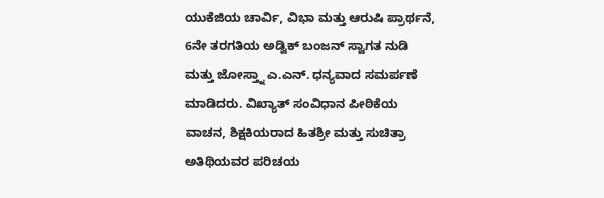ಯುಕೆಜಿಯ ಚಾರ್ವಿ, ವಿಭಾ ಮತ್ತು ಆರುಷಿ ಪ್ರಾರ್ಥನೆ, 6ನೇ ತರಗತಿಯ ಅಡ್ವಿಕ್ ಬಂಜನ್ ಸ್ವಾಗತ ನುಡಿ ಮತ್ತು ಜೋಸ್ತ್ನಾ ಎ.ಎನ್. ಧನ್ಯವಾದ ಸಮರ್ಪಣೆ ಮಾಡಿದರು. ವಿಖ್ಯಾತ್ ಸಂವಿಧಾನ ಪೀಠಿಕೆಯ ವಾಚನ, ಶಿಕ್ಷಕಿಯರಾದ ಹಿತಶ್ರೀ ಮತ್ತು ಸುಚಿತ್ರಾ ಅತಿಥಿಯವರ ಪರಿಚಯ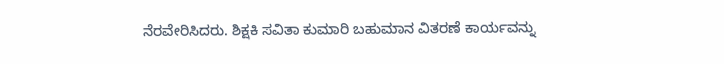ನೆರವೇರಿಸಿದರು. ಶಿಕ್ಷಕಿ ಸವಿತಾ ಕುಮಾರಿ ಬಹುಮಾನ ವಿತರಣೆ ಕಾರ್ಯವನ್ನು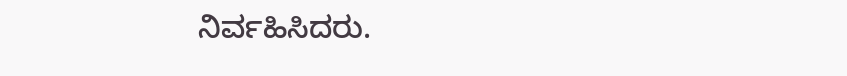ನಿರ್ವಹಿಸಿದರು.